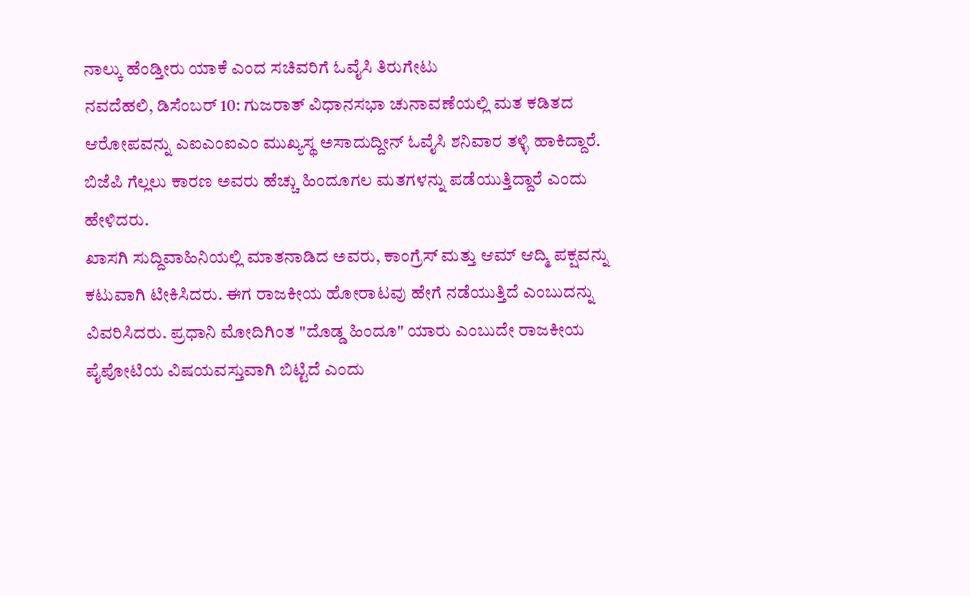ನಾಲ್ಕು ಹೆಂಡ್ತೀರು ಯಾಕೆ ಎಂದ ಸಚಿವರಿಗೆ ಓವೈಸಿ ತಿರುಗೇಟು
ನವದೆಹಲಿ, ಡಿಸೆಂಬರ್ 10: ಗುಜರಾತ್ ವಿಧಾನಸಭಾ ಚುನಾವಣೆಯಲ್ಲಿ ಮತ ಕಡಿತದ ಆರೋಪವನ್ನು ಎಐಎಂಐಎಂ ಮುಖ್ಯಸ್ಥ ಅಸಾದುದ್ದೀನ್ ಓವೈಸಿ ಶನಿವಾರ ತಳ್ಳಿ ಹಾಕಿದ್ದಾರೆ. ಬಿಜೆಪಿ ಗೆಲ್ಲಲು ಕಾರಣ ಅವರು ಹೆಚ್ಚು ಹಿಂದೂಗಲ ಮತಗಳನ್ನು ಪಡೆಯುತ್ತಿದ್ದಾರೆ ಎಂದು ಹೇಳಿದರು.
ಖಾಸಗಿ ಸುದ್ದಿವಾಹಿನಿಯಲ್ಲಿ ಮಾತನಾಡಿದ ಅವರು, ಕಾಂಗ್ರೆಸ್ ಮತ್ತು ಆಮ್ ಆದ್ಮಿ ಪಕ್ಷವನ್ನು ಕಟುವಾಗಿ ಟೀಕಿಸಿದರು. ಈಗ ರಾಜಕೀಯ ಹೋರಾಟವು ಹೇಗೆ ನಡೆಯುತ್ತಿದೆ ಎಂಬುದನ್ನು ವಿವರಿಸಿದರು. ಪ್ರಧಾನಿ ಮೋದಿಗಿಂತ "ದೊಡ್ಡ ಹಿಂದೂ" ಯಾರು ಎಂಬುದೇ ರಾಜಕೀಯ ಪೈಪೋಟಿಯ ವಿಷಯವಸ್ತುವಾಗಿ ಬಿಟ್ಟಿದೆ ಎಂದು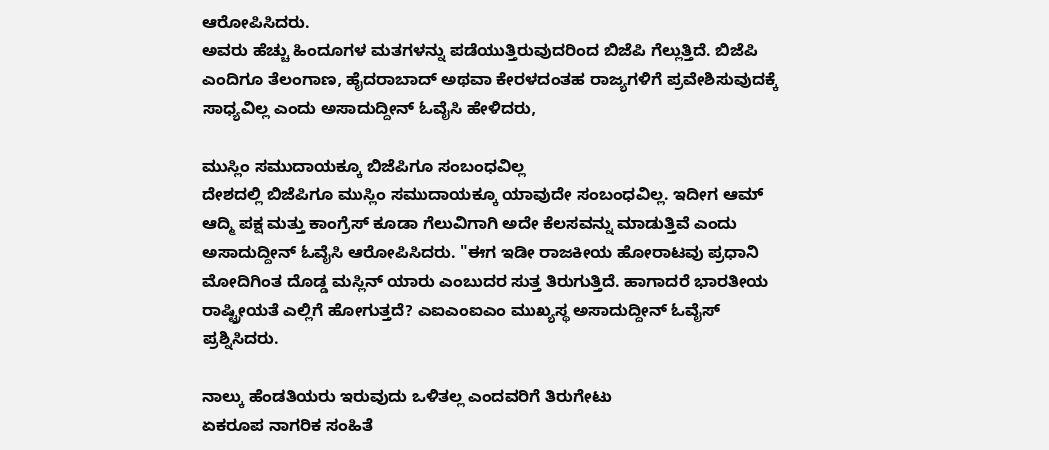ಆರೋಪಿಸಿದರು.
ಅವರು ಹೆಚ್ಚು ಹಿಂದೂಗಳ ಮತಗಳನ್ನು ಪಡೆಯುತ್ತಿರುವುದರಿಂದ ಬಿಜೆಪಿ ಗೆಲ್ಲುತ್ತಿದೆ. ಬಿಜೆಪಿ ಎಂದಿಗೂ ತೆಲಂಗಾಣ, ಹೈದರಾಬಾದ್ ಅಥವಾ ಕೇರಳದಂತಹ ರಾಜ್ಯಗಳಿಗೆ ಪ್ರವೇಶಿಸುವುದಕ್ಕೆ ಸಾಧ್ಯವಿಲ್ಲ ಎಂದು ಅಸಾದುದ್ದೀನ್ ಓವೈಸಿ ಹೇಳಿದರು,

ಮುಸ್ಲಿಂ ಸಮುದಾಯಕ್ಕೂ ಬಿಜೆಪಿಗೂ ಸಂಬಂಧವಿಲ್ಲ
ದೇಶದಲ್ಲಿ ಬಿಜೆಪಿಗೂ ಮುಸ್ಲಿಂ ಸಮುದಾಯಕ್ಕೂ ಯಾವುದೇ ಸಂಬಂಧವಿಲ್ಲ. ಇದೀಗ ಆಮ್ ಆದ್ಮಿ ಪಕ್ಷ ಮತ್ತು ಕಾಂಗ್ರೆಸ್ ಕೂಡಾ ಗೆಲುವಿಗಾಗಿ ಅದೇ ಕೆಲಸವನ್ನು ಮಾಡುತ್ತಿವೆ ಎಂದು ಅಸಾದುದ್ದೀನ್ ಓವೈಸಿ ಆರೋಪಿಸಿದರು. "ಈಗ ಇಡೀ ರಾಜಕೀಯ ಹೋರಾಟವು ಪ್ರಧಾನಿ ಮೋದಿಗಿಂತ ದೊಡ್ಡ ಮಸ್ಲಿನ್ ಯಾರು ಎಂಬುದರ ಸುತ್ತ ತಿರುಗುತ್ತಿದೆ. ಹಾಗಾದರೆ ಭಾರತೀಯ ರಾಷ್ಟ್ರೀಯತೆ ಎಲ್ಲಿಗೆ ಹೋಗುತ್ತದೆ? ಎಐಎಂಐಎಂ ಮುಖ್ಯಸ್ಥ ಅಸಾದುದ್ದೀನ್ ಓವೈಸ್ ಪ್ರಶ್ನಿಸಿದರು.

ನಾಲ್ಕು ಹೆಂಡತಿಯರು ಇರುವುದು ಒಳಿತಲ್ಲ ಎಂದವರಿಗೆ ತಿರುಗೇಟು
ಏಕರೂಪ ನಾಗರಿಕ ಸಂಹಿತೆ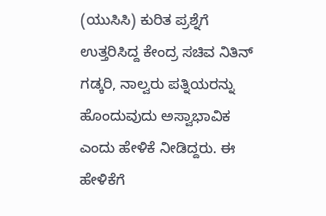(ಯುಸಿಸಿ) ಕುರಿತ ಪ್ರಶ್ನೆಗೆ ಉತ್ತರಿಸಿದ್ದ ಕೇಂದ್ರ ಸಚಿವ ನಿತಿನ್ ಗಡ್ಕರಿ, ನಾಲ್ವರು ಪತ್ನಿಯರನ್ನು ಹೊಂದುವುದು ಅಸ್ವಾಭಾವಿಕ ಎಂದು ಹೇಳಿಕೆ ನೀಡಿದ್ದರು. ಈ ಹೇಳಿಕೆಗೆ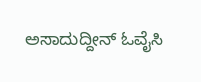ಅಸಾದುದ್ದೀನ್ ಓವೈಸಿ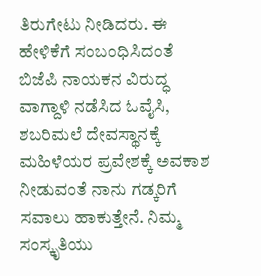ತಿರುಗೇಟು ನೀಡಿದರು. ಈ ಹೇಳಿಕೆಗೆ ಸಂಬಂಧಿಸಿದಂತೆ ಬಿಜೆಪಿ ನಾಯಕನ ವಿರುದ್ಧ ವಾಗ್ದಾಳಿ ನಡೆಸಿದ ಓವೈಸಿ, ಶಬರಿಮಲೆ ದೇವಸ್ಥಾನಕ್ಕೆ ಮಹಿಳೆಯರ ಪ್ರವೇಶಕ್ಕೆ ಅವಕಾಶ ನೀಡುವಂತೆ ನಾನು ಗಡ್ಕರಿಗೆ ಸವಾಲು ಹಾಕುತ್ತೇನೆ. ನಿಮ್ಮ ಸಂಸ್ಕೃತಿಯು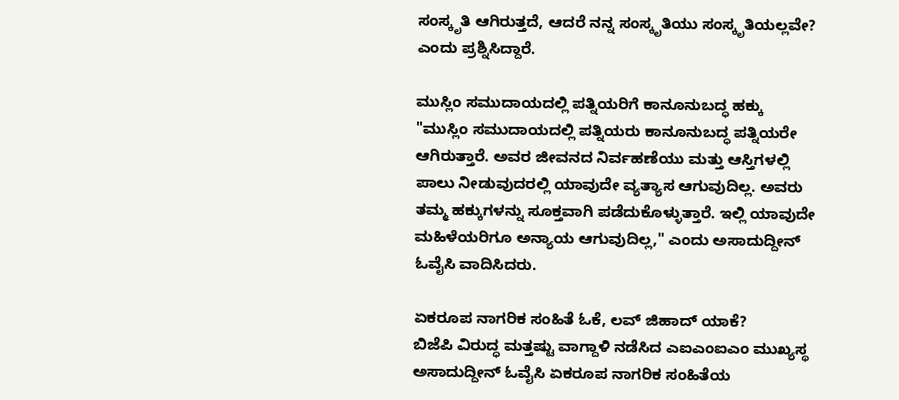ಸಂಸ್ಕೃತಿ ಆಗಿರುತ್ತದೆ, ಆದರೆ ನನ್ನ ಸಂಸ್ಕೃತಿಯು ಸಂಸ್ಕೃತಿಯಲ್ಲವೇ? ಎಂದು ಪ್ರಶ್ನಿಸಿದ್ದಾರೆ.

ಮುಸ್ಲಿಂ ಸಮುದಾಯದಲ್ಲಿ ಪತ್ನಿಯರಿಗೆ ಕಾನೂನುಬದ್ಧ ಹಕ್ಕು
"ಮುಸ್ಲಿಂ ಸಮುದಾಯದಲ್ಲಿ ಪತ್ನಿಯರು ಕಾನೂನುಬದ್ಧ ಪತ್ನಿಯರೇ ಆಗಿರುತ್ತಾರೆ. ಅವರ ಜೀವನದ ನಿರ್ವಹಣೆಯು ಮತ್ತು ಆಸ್ತಿಗಳಲ್ಲಿ ಪಾಲು ನೀಡುವುದರಲ್ಲಿ ಯಾವುದೇ ವ್ಯತ್ಯಾಸ ಆಗುವುದಿಲ್ಲ. ಅವರು ತಮ್ಮ ಹಕ್ಕುಗಳನ್ನು ಸೂಕ್ತವಾಗಿ ಪಡೆದುಕೊಳ್ಳುತ್ತಾರೆ. ಇಲ್ಲಿ ಯಾವುದೇ ಮಹಿಳೆಯರಿಗೂ ಅನ್ಯಾಯ ಆಗುವುದಿಲ್ಲ," ಎಂದು ಅಸಾದುದ್ದೀನ್ ಓವೈಸಿ ವಾದಿಸಿದರು.

ಏಕರೂಪ ನಾಗರಿಕ ಸಂಹಿತೆ ಓಕೆ, ಲವ್ ಜಿಹಾದ್ ಯಾಕೆ?
ಬಿಜೆಪಿ ವಿರುದ್ಧ ಮತ್ತಷ್ಟು ವಾಗ್ದಾಳಿ ನಡೆಸಿದ ಎಐಎಂಐಎಂ ಮುಖ್ಯಸ್ಥ ಅಸಾದುದ್ದೀನ್ ಓವೈಸಿ ಏಕರೂಪ ನಾಗರಿಕ ಸಂಹಿತೆಯ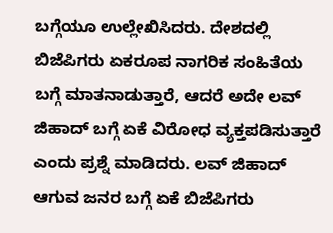ಬಗ್ಗೆಯೂ ಉಲ್ಲೇಖಿಸಿದರು. ದೇಶದಲ್ಲಿ ಬಿಜೆಪಿಗರು ಏಕರೂಪ ನಾಗರಿಕ ಸಂಹಿತೆಯ ಬಗ್ಗೆ ಮಾತನಾಡುತ್ತಾರೆ, ಆದರೆ ಅದೇ ಲವ್ ಜಿಹಾದ್ ಬಗ್ಗೆ ಏಕೆ ವಿರೋಧ ವ್ಯಕ್ತಪಡಿಸುತ್ತಾರೆ ಎಂದು ಪ್ರಶ್ನೆ ಮಾಡಿದರು. ಲವ್ ಜಿಹಾದ್ ಆಗುವ ಜನರ ಬಗ್ಗೆ ಏಕೆ ಬಿಜೆಪಿಗರು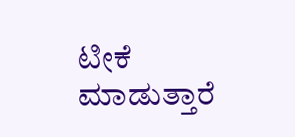ಟೀಕೆ ಮಾಡುತ್ತಾರೆ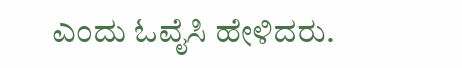ಎಂದು ಓವೈಸಿ ಹೇಳಿದರು.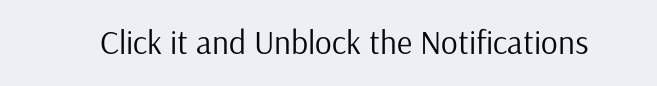Click it and Unblock the Notifications